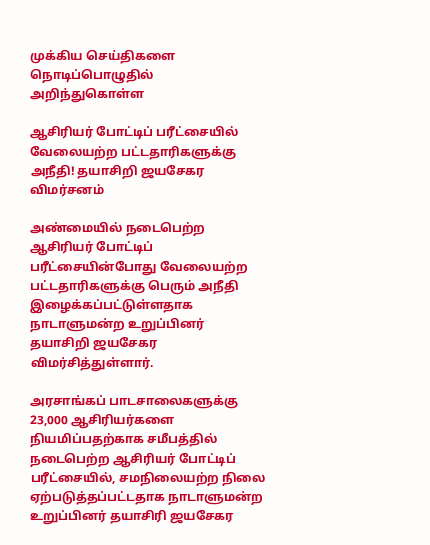முக்கிய செய்திகளை நொடிப்பொழுதில் அறிந்துகொள்ள

ஆசிரியர் போட்டிப் பரீட்சையில் வேலையற்ற பட்டதாரிகளுக்கு அநீதி! தயாசிறி ஜயசேகர விமர்சனம்

அண்மையில் நடைபெற்ற ஆசிரியர் போட்டிப் பரீட்சையின்போது வேலையற்ற பட்டதாரிகளுக்கு பெரும் அநீதி இழைக்கப்பட்டுள்ளதாக நாடாளுமன்ற உறுப்பினர் தயாசிறி ஜயசேகர விமர்சித்துள்ளார்.

அரசாங்கப் பாடசாலைகளுக்கு 23,000 ஆசிரியர்களை நியமிப்பதற்காக சமீபத்தில் நடைபெற்ற ஆசிரியர் போட்டிப் பரீட்சையில், சமநிலையற்ற நிலை ஏற்படுத்தப்பட்டதாக நாடாளுமன்ற உறுப்பினர் தயாசிரி ஜயசேகர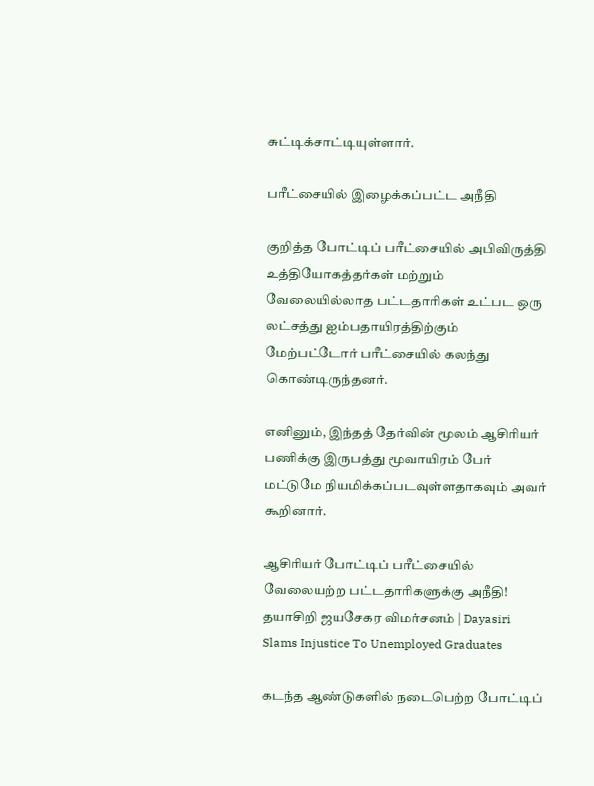சுட்டிக்சாட்டியுள்ளார்.

பரீட்சையில் இழைக்கப்பட்ட அநீதி

குறித்த போட்டிப் பரீட்சையில் அபிவிருத்தி உத்தியோகத்தர்கள் மற்றும் வேலையில்லாத பட்டதாரிகள் உட்பட ஒரு லட்சத்து ஐம்பதாயிரத்திற்கும் மேற்பட்டோர் பரீட்சையில் கலந்து கொண்டிருந்தனர்.

எனினும், இந்தத் தேர்வின் மூலம் ஆசிரியர் பணிக்கு இருபத்து மூவாயிரம் பேர் மட்டுமே நியமிக்கப்படவுள்ளதாகவும் அவர் கூறினார்.

ஆசிரியர் போட்டிப் பரீட்சையில் வேலையற்ற பட்டதாரிகளுக்கு அநீதி! தயாசிறி ஜயசேகர விமர்சனம் | Dayasiri Slams Injustice To Unemployed Graduates

கடந்த ஆண்டுகளில் நடைபெற்ற போட்டிப்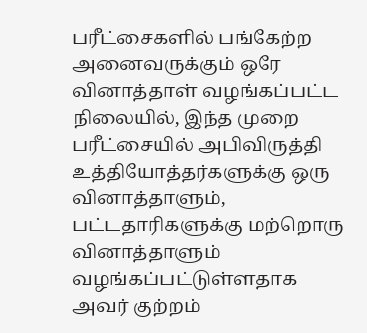பரீட்சைகளில் பங்கேற்ற அனைவருக்கும் ஒரே வினாத்தாள் வழங்கப்பட்ட நிலையில், இந்த முறை பரீட்சையில் அபிவிருத்தி உத்தியோத்தர்களுக்கு ஒரு வினாத்தாளும், பட்டதாரிகளுக்கு மற்றொரு வினாத்தாளும் வழங்கப்பட்டுள்ளதாக அவர் குற்றம்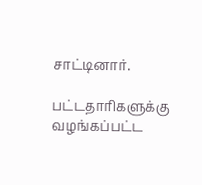சாட்டினார்.

பட்டதாரிகளுக்கு வழங்கப்பட்ட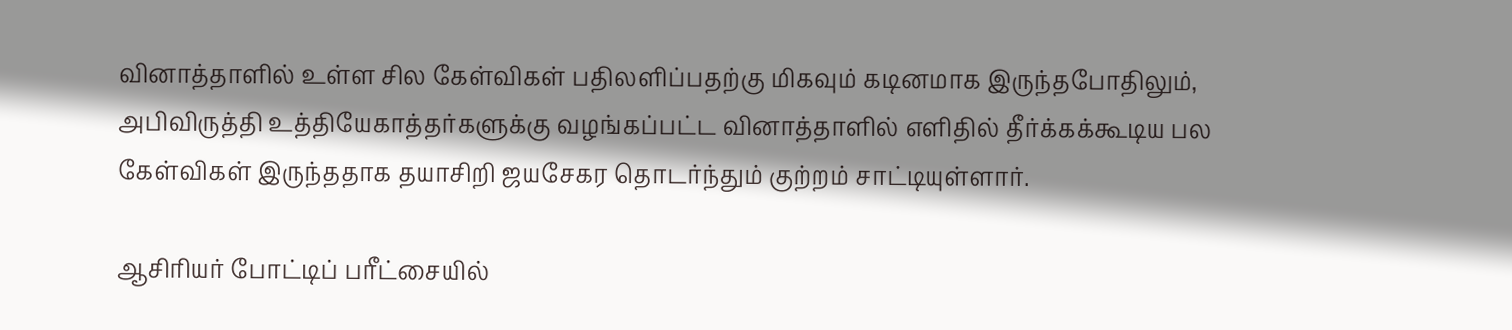வினாத்தாளில் உள்ள சில கேள்விகள் பதிலளிப்பதற்கு மிகவும் கடினமாக இருந்தபோதிலும், அபிவிருத்தி உத்தியேகாத்தர்களுக்கு வழங்கப்பட்ட வினாத்தாளில் எளிதில் தீர்க்கக்கூடிய பல கேள்விகள் இருந்ததாக தயாசிறி ஜயசேகர தொடர்ந்தும் குற்றம் சாட்டியுள்ளார்.

ஆசிரியர் போட்டிப் பரீட்சையில்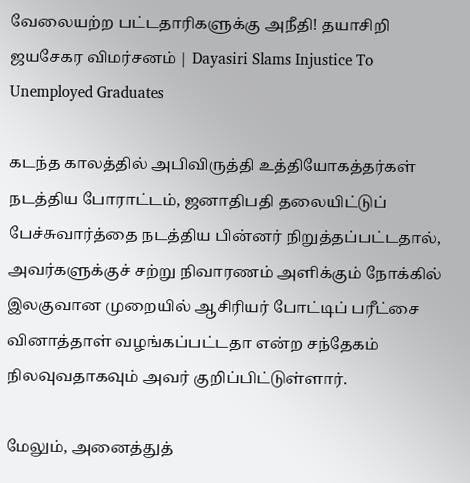வேலையற்ற பட்டதாரிகளுக்கு அநீதி! தயாசிறி ஜயசேகர விமர்சனம் | Dayasiri Slams Injustice To Unemployed Graduates

கடந்த காலத்தில் அபிவிருத்தி உத்தியோகத்தர்கள் நடத்திய போராட்டம், ஜனாதிபதி தலையிட்டுப் பேச்சுவார்த்தை நடத்திய பின்னர் நிறுத்தப்பட்டதால், அவர்களுக்குச் சற்று நிவாரணம் அளிக்கும் நோக்கில் இலகுவான முறையில் ஆசிரியர் போட்டிப் பரீட்சை வினாத்தாள் வழங்கப்பட்டதா என்ற சந்தேகம் நிலவுவதாகவும் அவர் குறிப்பிட்டுள்ளார்.

மேலும், அனைத்துத்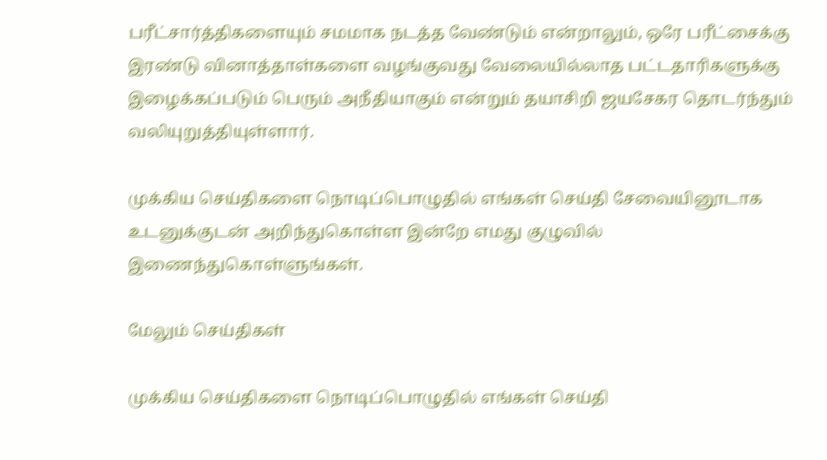பரீட்சார்த்திகளையும் சமமாக நடத்த வேண்டும் என்றாலும், ஒரே பரீட்சைக்கு இரண்டு வினாத்தாள்களை வழங்குவது வேலையில்லாத பட்டதாரிகளுக்கு இழைக்கப்படும் பெரும் அநீதியாகும் என்றும் தயாசிறி ஜயசேகர தொடர்ந்தும் வலியுறுத்தியுள்ளார்.

முக்கிய செய்திகளை நொடிப்பொழுதில் எங்கள் செய்தி சேவையினூடாக உடனுக்குடன் அறிந்துகொள்ள இன்றே எமது குழுவில் இணைந்துகொள்ளுங்கள்.

மேலும் செய்திகள்

முக்கிய செய்திகளை நொடிப்பொழுதில் எங்கள் செய்தி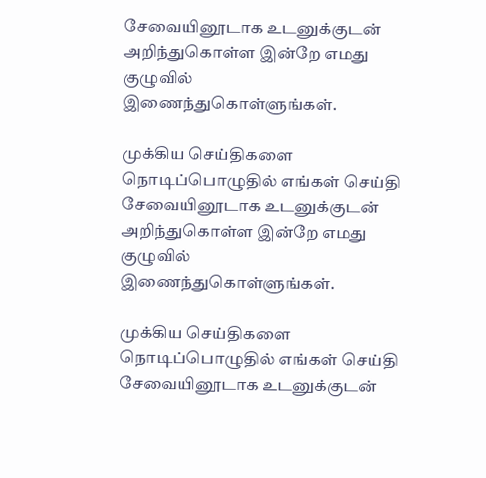சேவையினூடாக உடனுக்குடன் அறிந்துகொள்ள இன்றே எமது குழுவில் இணைந்துகொள்ளுங்கள்.

முக்கிய செய்திகளை நொடிப்பொழுதில் எங்கள் செய்தி சேவையினூடாக உடனுக்குடன் அறிந்துகொள்ள இன்றே எமது குழுவில் இணைந்துகொள்ளுங்கள்.

முக்கிய செய்திகளை நொடிப்பொழுதில் எங்கள் செய்தி சேவையினூடாக உடனுக்குடன்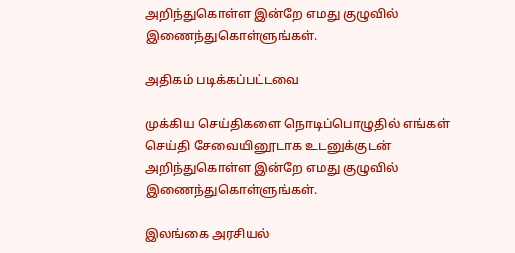அறிந்துகொள்ள இன்றே எமது குழுவில் இணைந்துகொள்ளுங்கள்.

அதிகம் படிக்கப்பட்டவை

முக்கிய செய்திகளை நொடிப்பொழுதில் எங்கள் செய்தி சேவையினூடாக உடனுக்குடன் அறிந்துகொள்ள இன்றே எமது குழுவில் இணைந்துகொள்ளுங்கள்.

இலங்கை அரசியல்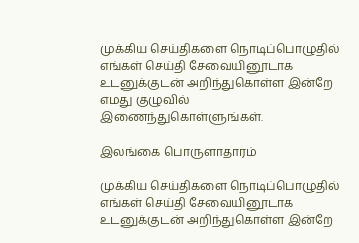முக்கிய செய்திகளை நொடிப்பொழுதில் எங்கள் செய்தி சேவையினூடாக உடனுக்குடன் அறிந்துகொள்ள இன்றே எமது குழுவில் இணைந்துகொள்ளுங்கள்.

இலங்கை பொருளாதாரம்

முக்கிய செய்திகளை நொடிப்பொழுதில் எங்கள் செய்தி சேவையினூடாக உடனுக்குடன் அறிந்துகொள்ள இன்றே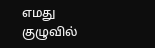எமது குழுவில்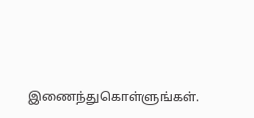இணைந்துகொள்ளுங்கள்.